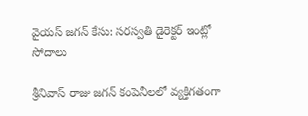వైయస్ జగన్ కేసు: సరస్వతి డైరెక్టర్ ఇంట్లో సోదాలు

శ్రీనివాస్ రాజు జగన్ కంపెనీలలో వ్యక్తిగతంగా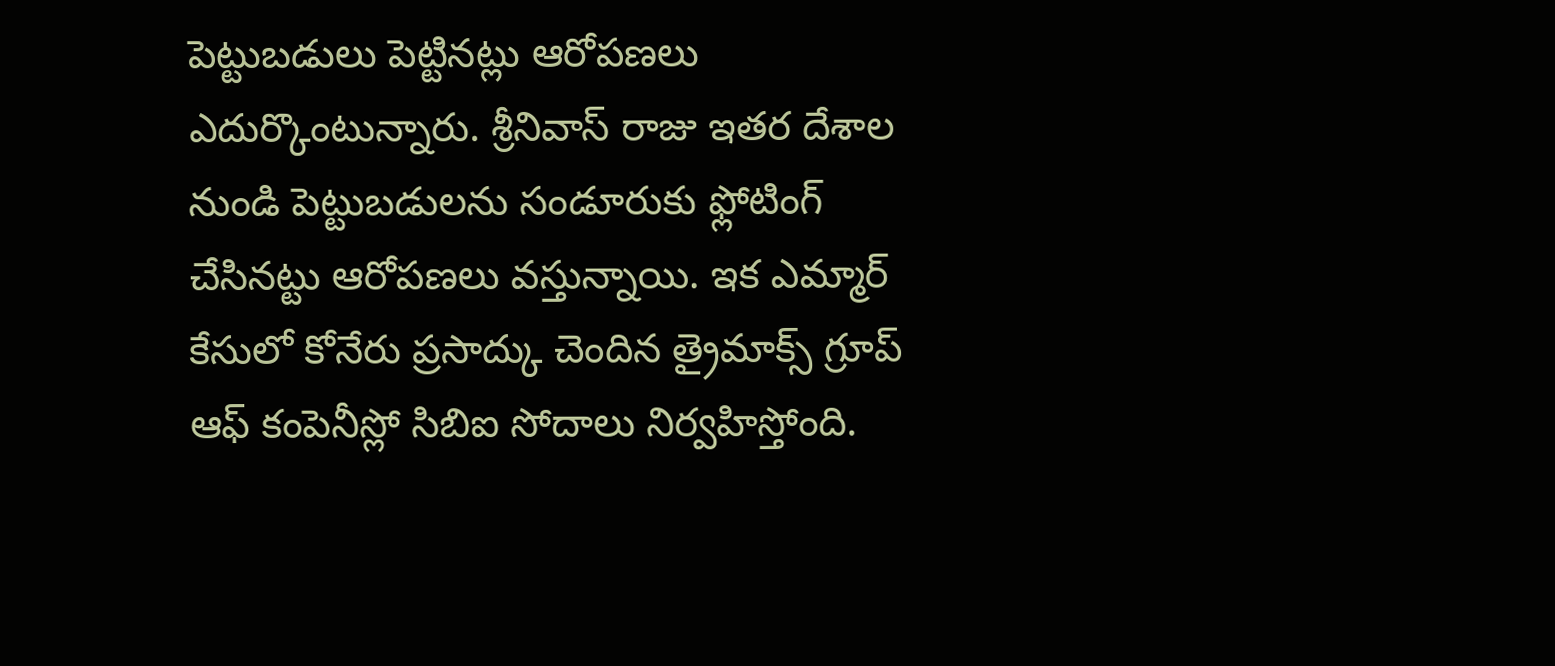పెట్టుబడులు పెట్టినట్లు ఆరోపణలు ఎదుర్కొంటున్నారు. శ్రీనివాస్ రాజు ఇతర దేశాల నుండి పెట్టుబడులను సండూరుకు ఫ్లోటింగ్ చేసినట్టు ఆరోపణలు వస్తున్నాయి. ఇక ఎమ్మార్ కేసులో కోనేరు ప్రసాద్కు చెందిన త్రైమాక్స్ గ్రూప్ ఆఫ్ కంపెనీస్లో సిబిఐ సోదాలు నిర్వహిస్తోంది.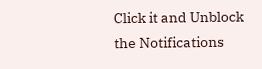Click it and Unblock the Notifications